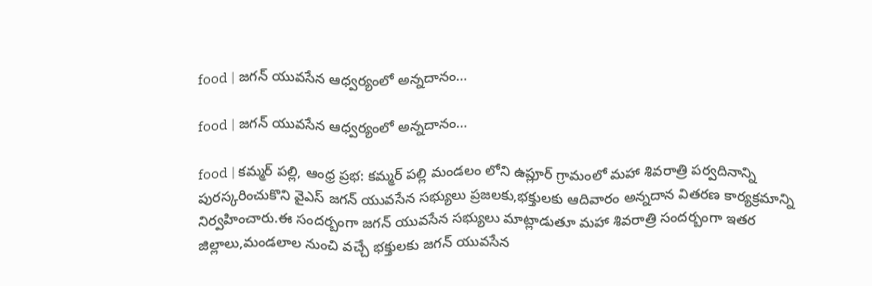food | జగన్ యువసేన ఆధ్వర్యంలో అన్నదానం…

food | జగన్ యువసేన ఆధ్వర్యంలో అన్నదానం…

food | కమ్మర్ పల్లి, ఆంధ్ర ప్రభ: కమ్మర్ పల్లి మండలం లోని ఉప్లూర్ గ్రామంలో మహా శివరాత్రి పర్వదినాన్ని పురస్కరించుకొని వైఎస్ జగన్ యువసేన సభ్యులు ప్రజలకు,భక్తులకు ఆదివారం అన్నదాన వితరణ కార్యక్రమాన్ని నిర్వహించారు.ఈ సందర్బంగా జగన్ యువసేన సభ్యులు మాట్లాడుతూ మహా శివరాత్రి సందర్బంగా ఇతర జిల్లాలు,మండలాల నుంచి వచ్చే భక్తులకు జగన్ యువసేన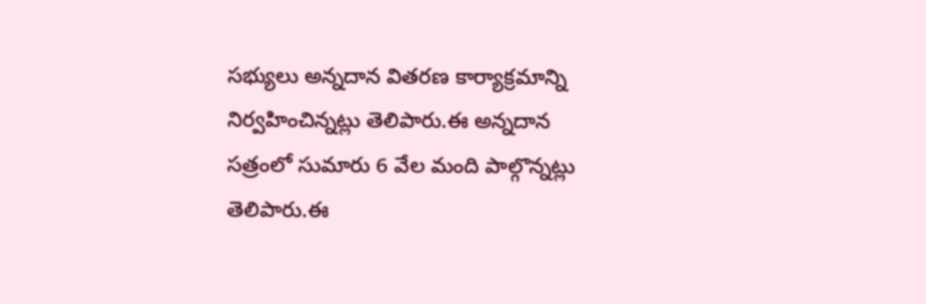సభ్యులు అన్నదాన వితరణ కార్యాక్రమాన్ని నిర్వహించిన్నట్లు తెలిపారు.ఈ అన్నదాన సత్రంలో సుమారు 6 వేల మంది పాల్గొన్నట్లు తెలిపారు.ఈ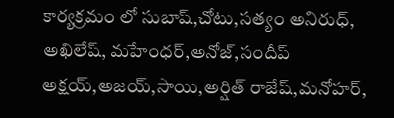కార్యక్రమం లో సుబాష్,చోటు,సత్యం అనిరుధ్, అఖిలేష్, మహేంధర్,అనోజ్,సందీప్ అక్షయ్,అజయ్,సాయి,అర్షిత్ రాజేష్,మనోహర్,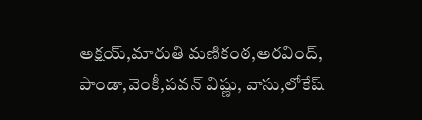అక్షయ్,మారుతి మణికంఠ,అరవింద్, పాండా,వెంకీ,పవన్ విష్ణు, వాసు,లోకేష్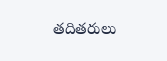తదితరులు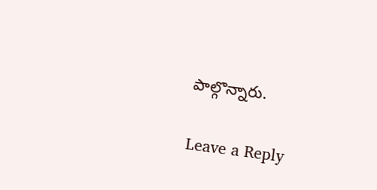పాల్గొన్నారు.

Leave a Reply